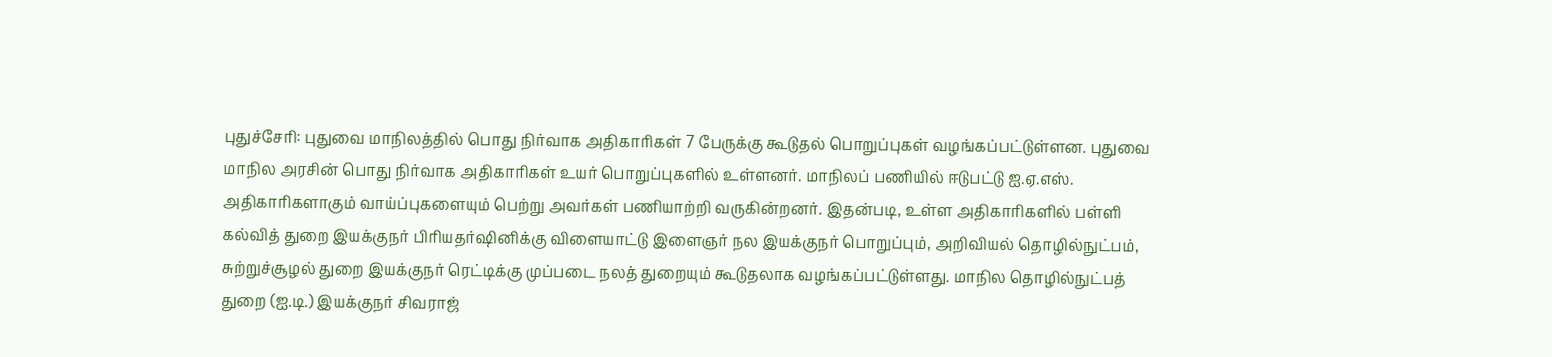புதுச்சேரி: புதுவை மாநிலத்தில் பொது நிர்வாக அதிகாரிகள் 7 பேருக்கு கூடுதல் பொறுப்புகள் வழங்கப்பட்டுள்ளன. புதுவை மாநில அரசின் பொது நிர்வாக அதிகாரிகள் உயர் பொறுப்புகளில் உள்ளனர். மாநிலப் பணியில் ஈடுபட்டு ஐ.ஏ.எஸ். அதிகாரிகளாகும் வாய்ப்புகளையும் பெற்று அவர்கள் பணியாற்றி வருகின்றனர். இதன்படி, உள்ள அதிகாரிகளில் பள்ளி கல்வித் துறை இயக்குநர் பிரியதர்ஷினிக்கு விளையாட்டு இளைஞர் நல இயக்குநர் பொறுப்பும், அறிவியல் தொழில்நுட்பம், சுற்றுச்சூழல் துறை இயக்குநர் ரெட்டிக்கு முப்படை நலத் துறையும் கூடுதலாக வழங்கப்பட்டுள்ளது. மாநில தொழில்நுட்பத் துறை (ஐ.டி.) இயக்குநர் சிவராஜ்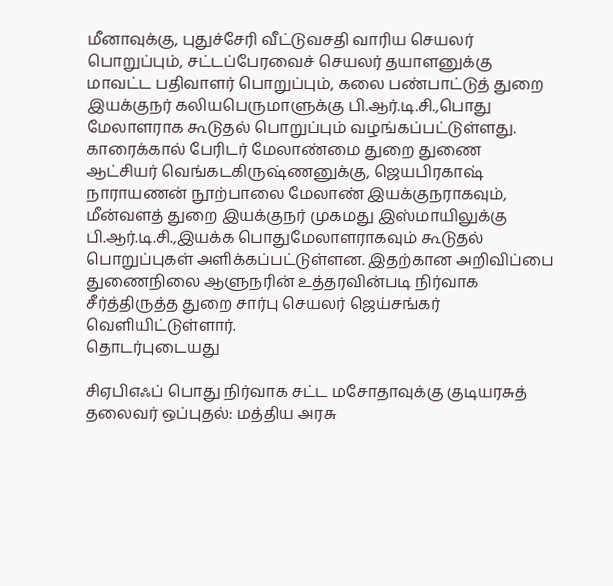மீனாவுக்கு, புதுச்சேரி வீட்டுவசதி வாரிய செயலர் பொறுப்பும், சட்டப்பேரவைச் செயலர் தயாளனுக்கு மாவட்ட பதிவாளர் பொறுப்பும், கலை பண்பாட்டுத் துறை இயக்குநர் கலியபெருமாளுக்கு பி.ஆர்.டி.சி.,பொது மேலாளராக கூடுதல் பொறுப்பும் வழங்கப்பட்டுள்ளது. காரைக்கால் பேரிடர் மேலாண்மை துறை துணை ஆட்சியர் வெங்கடகிருஷ்ணனுக்கு, ஜெயபிரகாஷ் நாராயணன் நூற்பாலை மேலாண் இயக்குநராகவும், மீன்வளத் துறை இயக்குநர் முகமது இஸ்மாயிலுக்கு பி.ஆர்.டி.சி.,இயக்க பொதுமேலாளராகவும் கூடுதல் பொறுப்புகள் அளிக்கப்பட்டுள்ளன. இதற்கான அறிவிப்பை துணைநிலை ஆளுநரின் உத்தரவின்படி நிர்வாக சீர்த்திருத்த துறை சார்பு செயலர் ஜெய்சங்கர் வெளியிட்டுள்ளார்.
தொடர்புடையது

சிஏபிஎஃப் பொது நிர்வாக சட்ட மசோதாவுக்கு குடியரசுத் தலைவர் ஒப்புதல்: மத்திய அரசு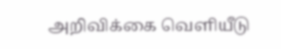அறிவிக்கை வெளியீடு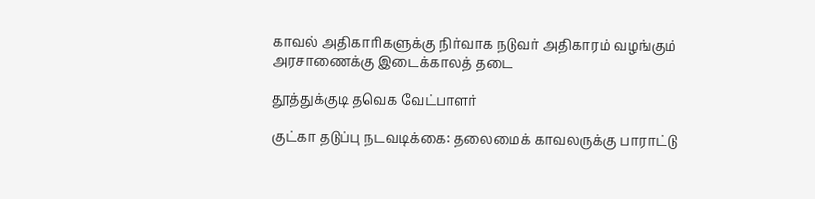காவல் அதிகாரிகளுக்கு நிர்வாக நடுவர் அதிகாரம் வழங்கும் அரசாணைக்கு இடைக்காலத் தடை

தூத்துக்குடி தவெக வேட்பாளர்

குட்கா தடுப்பு நடவடிக்கை: தலைமைக் காவலருக்கு பாராட்டு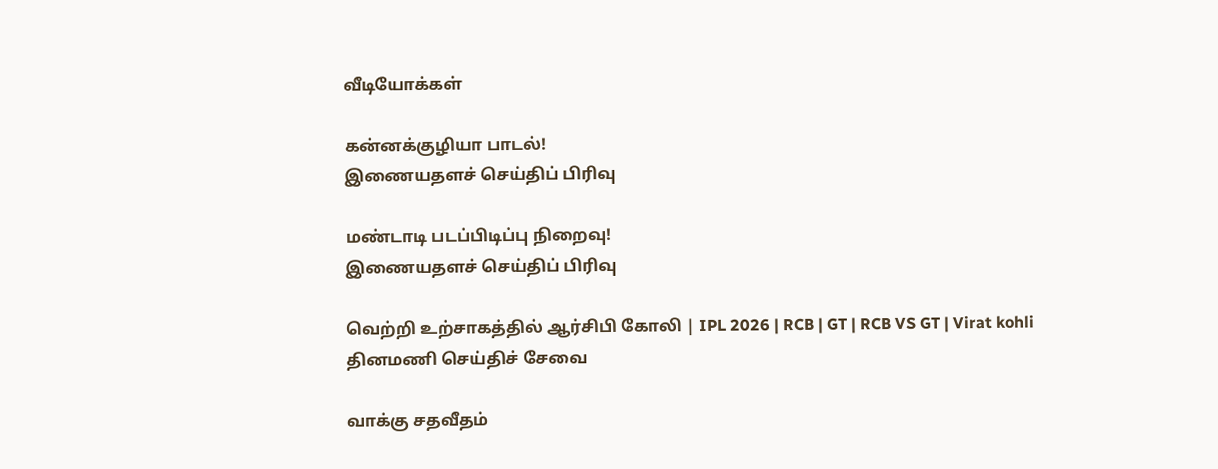வீடியோக்கள்

கன்னக்குழியா பாடல்!
இணையதளச் செய்திப் பிரிவு

மண்டாடி படப்பிடிப்பு நிறைவு!
இணையதளச் செய்திப் பிரிவு

வெற்றி உற்சாகத்தில் ஆர்சிபி கோலி | IPL 2026 | RCB | GT | RCB VS GT | Virat kohli
தினமணி செய்திச் சேவை

வாக்கு சதவீதம்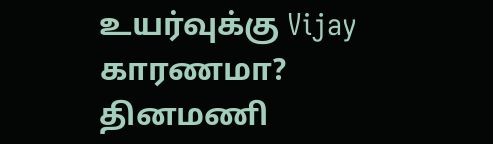உயர்வுக்கு Vijay காரணமா?
தினமணி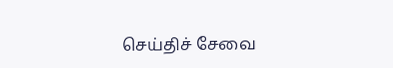செய்திச் சேவை